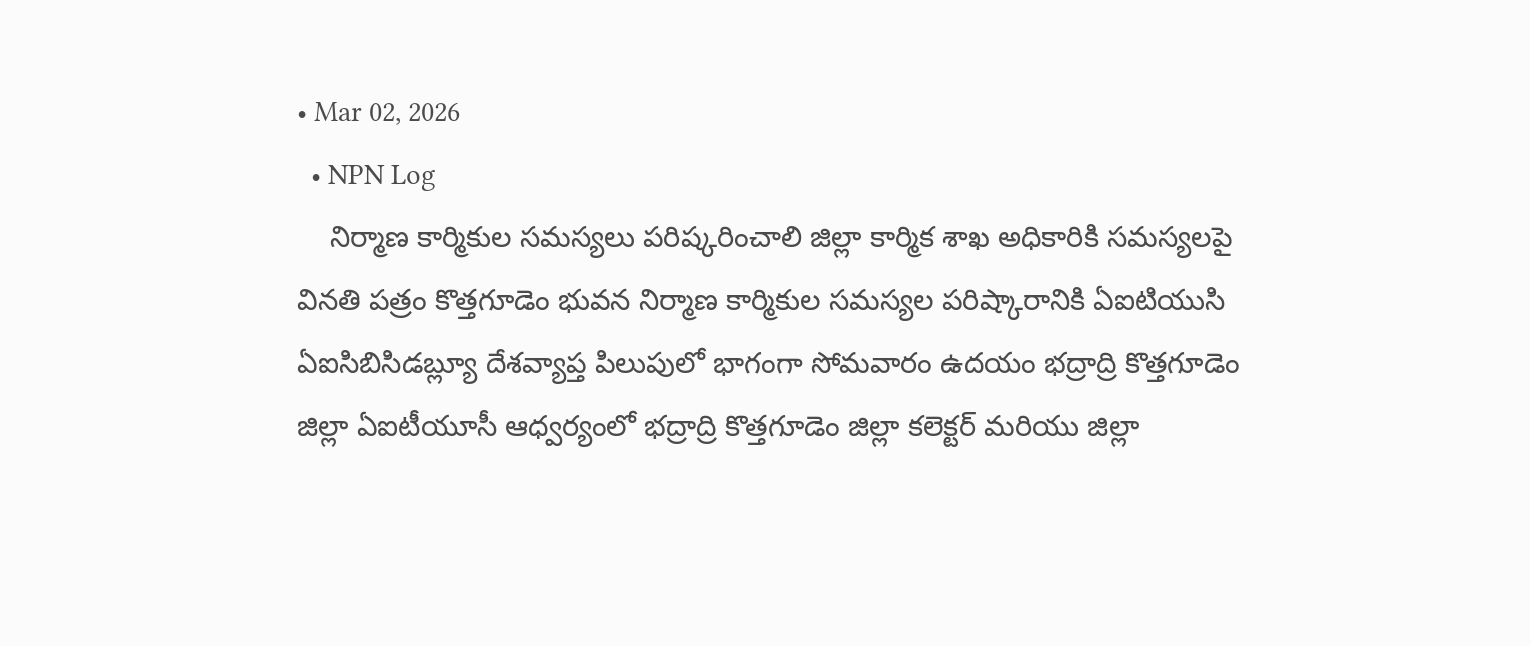• Mar 02, 2026
  • NPN Log
    నిర్మాణ కార్మికుల సమస్యలు పరిష్కరించాలి జిల్లా కార్మిక శాఖ అధికారికి సమస్యలపై వినతి పత్రం కొత్తగూడెం భువన నిర్మాణ కార్మికుల సమస్యల పరిష్కారానికి ఏఐటియుసి ఏఐసిబిసిడబ్ల్యూ దేశవ్యాప్త పిలుపులో భాగంగా సోమవారం ఉదయం భద్రాద్రి కొత్తగూడెం జిల్లా ఏఐటీయూసీ ఆధ్వర్యంలో భద్రాద్రి కొత్తగూడెం జిల్లా కలెక్టర్ మరియు జిల్లా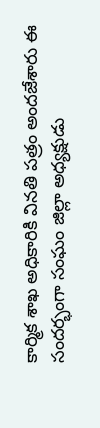కార్మిక శాఖ అధికారికి వినతి పత్రం అందజేశారు ఈ సందర్భంగా సంఘం జిల్లా అధ్యక్షుడు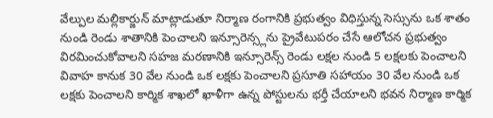వేల్పుల మల్లికార్జున్ మాట్లాడుతూ నిర్మాణ రంగానికి ప్రభుత్వం విధిస్తున్న సెస్సును ఒక శాతం నుండి రెండు శాతానికి పెంచాలని ఇన్సూరెన్స్లను ప్రైవేటుపరం చేసే ఆలోచన ప్రభుత్వం విరమించుకోవాలని సహజ మరణానికి ఇన్సూరెన్స్ రెండు లక్షల నుండి 5 లక్షలకు పెంచాలని వివాహ కానుక 30 వేల నుండి ఒక లక్షకు పెంచాలని ప్రసూతి సహాయం 30 వేల నుండి ఒక లక్షకు పెంచాలని కార్మిక శాఖలో ఖాళీగా ఉన్న పోస్టులను భర్తీ చేయాలని భవన నిర్మాణ కార్మిక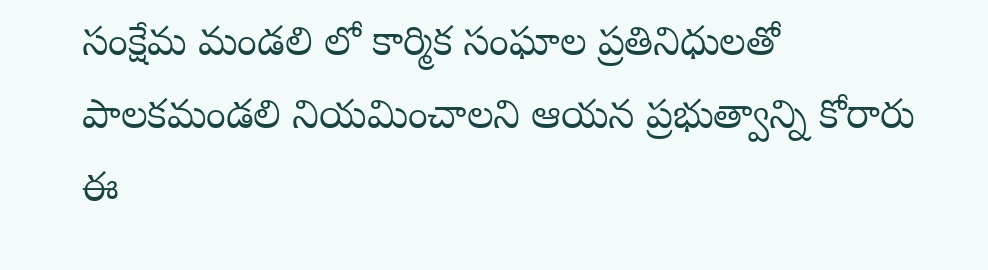సంక్షేమ మండలి లో కార్మిక సంఘాల ప్రతినిధులతో పాలకమండలి నియమించాలని ఆయన ప్రభుత్వాన్ని కోరారు ఈ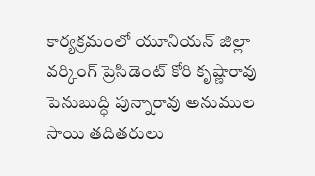కార్యక్రమంలో యూనియన్ జిల్లా వర్కింగ్ ప్రెసిడెంట్ కోరి కృష్ణారావు పెనుబుద్ధి పున్నారావు అనుముల సాయి తదితరులు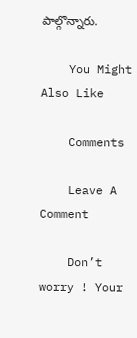పాల్గొన్నారు.

    You Might Also Like

    Comments

    Leave A Comment

    Don’t worry ! Your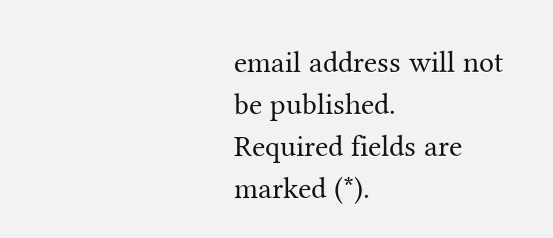email address will not be published. Required fields are marked (*).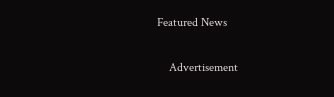Featured News

    Advertisement